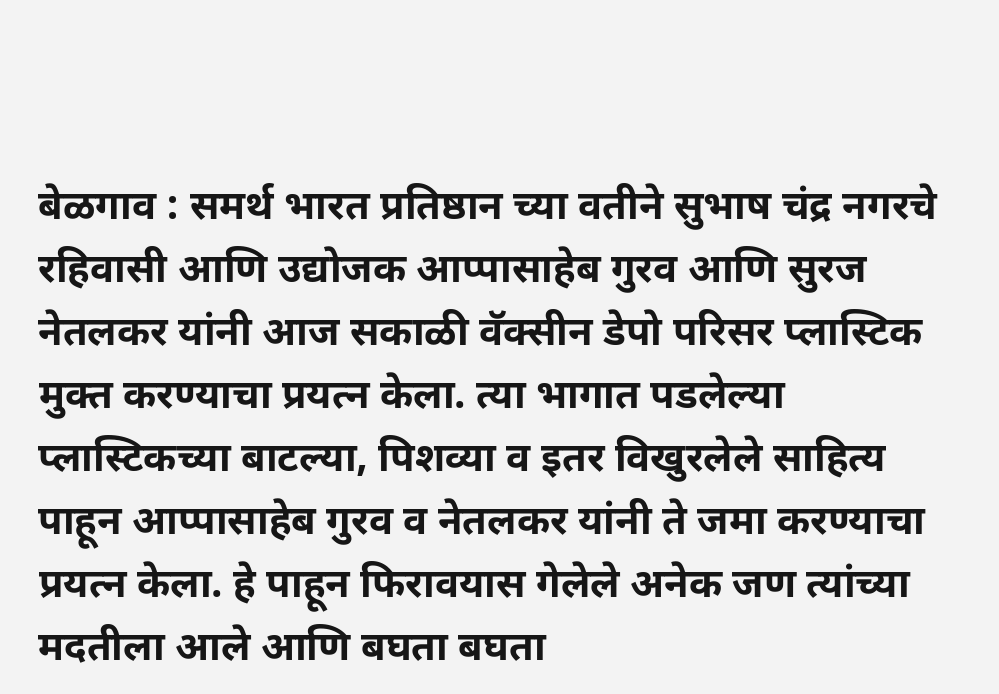बेळगाव : समर्थ भारत प्रतिष्ठान च्या वतीने सुभाष चंद्र नगरचे रहिवासी आणि उद्योजक आप्पासाहेब गुरव आणि सुरज नेतलकर यांनी आज सकाळी वॅक्सीन डेपो परिसर प्लास्टिक मुक्त करण्याचा प्रयत्न केला. त्या भागात पडलेल्या प्लास्टिकच्या बाटल्या, पिशव्या व इतर विखुरलेले साहित्य पाहून आप्पासाहेब गुरव व नेतलकर यांनी ते जमा करण्याचा प्रयत्न केला. हे पाहून फिरावयास गेलेले अनेक जण त्यांच्या मदतीला आले आणि बघता बघता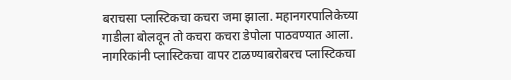बराचसा प्लास्टिकचा कचरा जमा झाला. महानगरपालिकेच्या गाडीला बोलवून तो कचरा कचरा डेपोला पाठवण्यात आला. नागरिकांनी प्लास्टिकचा वापर टाळण्याबरोबरच प्लास्टिकचा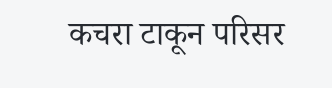कचरा टाकून परिसर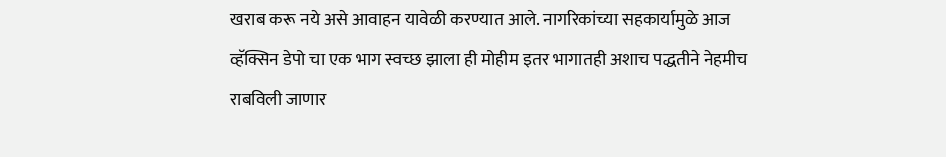खराब करू नये असे आवाहन यावेळी करण्यात आले. नागरिकांच्या सहकार्यामुळे आज व्हॅक्सिन डेपो चा एक भाग स्वच्छ झाला ही मोहीम इतर भागातही अशाच पद्धतीने नेहमीच राबविली जाणार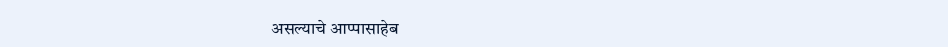असल्याचे आप्पासाहेब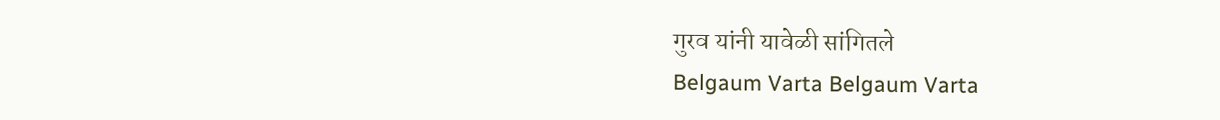गुरव यांनी यावेळी सांगितले
Belgaum Varta Belgaum Varta